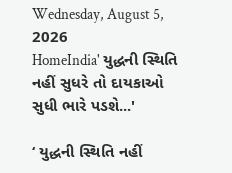Wednesday, August 5, 2026
HomeIndia' યુદ્ધની સ્થિતિ નહીં સુધરે તો દાયકાઓ સુધી ભારે પડશે...'

‘ યુદ્ધની સ્થિતિ નહીં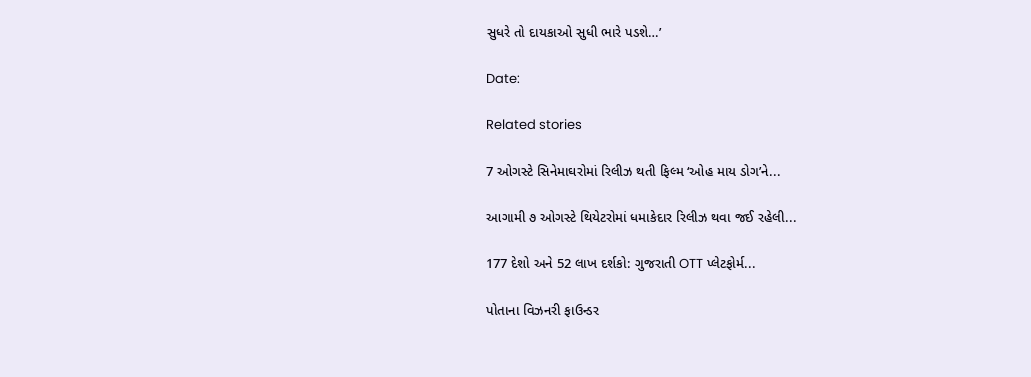સુધરે તો દાયકાઓ સુધી ભારે પડશે…’

Date:

Related stories

7 ઓગસ્ટે સિનેમાઘરોમાં રિલીઝ થતી ફિલ્મ ‘ઓહ માય ડોગ’ને...

આગામી ૭ ઓગસ્ટે થિયેટરોમાં ધમાકેદાર રિલીઝ થવા જઈ રહેલી...

177 દેશો અને 52 લાખ દર્શકો: ગુજરાતી OTT પ્લેટફોર્મ...

પોતાના વિઝનરી ફાઉન્ડર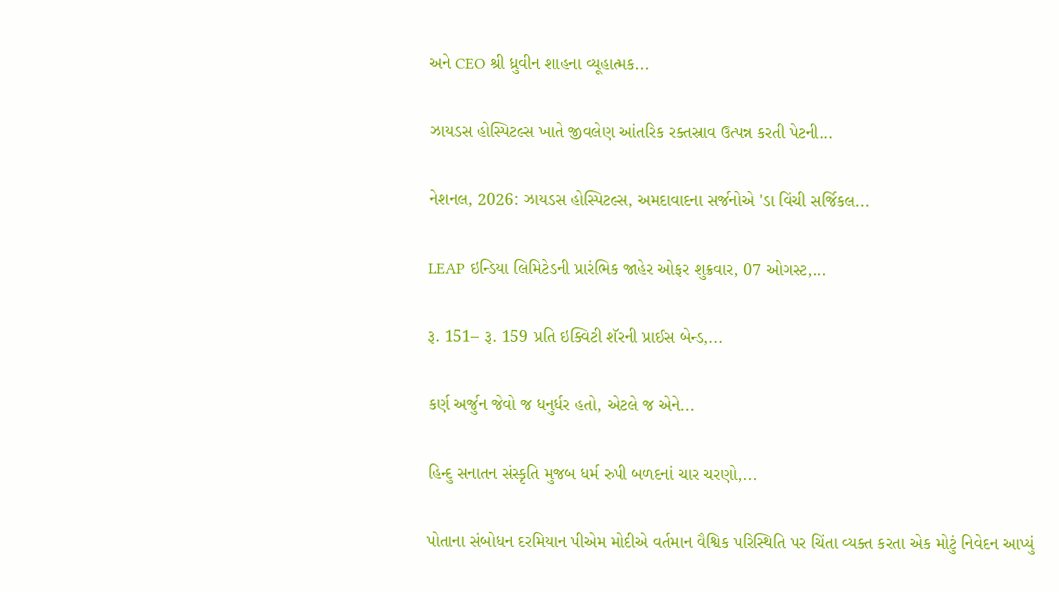અને CEO શ્રી ધ્રુવીન શાહના વ્યૂહાત્મક...

ઝાયડસ હોસ્પિટલ્સ ખાતે જીવલેણ આંતરિક રક્તસ્રાવ ઉત્પન્ન કરતી પેટની...

નેશનલ, 2026: ઝાયડસ હોસ્પિટલ્સ, અમદાવાદના સર્જનોએ 'ડા વિંચી સર્જિકલ...

LEAP ઇન્ડિયા લિમિટેડની પ્રારંભિક જાહેર ઓફર શુક્રવાર, 07 ઓગસ્ટ,...

રૂ. 151– રૂ. 159 પ્રતિ ઇક્વિટી શૅરની પ્રાઈસ બેન્ડ,...

કર્ણ અર્જુન જેવો જ ધનુર્ધર હતો, એટલે જ એને...

હિન્દુ સનાતન સંસ્કૃતિ મુજબ ધર્મ રુપી બળદનાં ચાર ચરણો,...

પોતાના સંબોધન દરમિયાન પીએમ મોદીએ વર્તમાન વૈશ્વિક પરિસ્થિતિ પર ચિંતા વ્યક્ત કરતા એક મોટું નિવેદન આપ્યું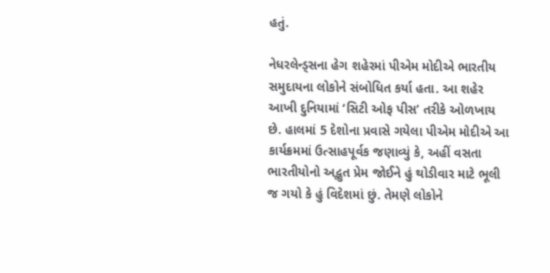હતું.

નેધરલેન્ડ્સના હેગ શહેરમાં પીએમ મોદીએ ભારતીય સમુદાયના લોકોને સંબોધિત કર્યા હતા. આ શહેર આખી દુનિયામાં ‘સિટી ઓફ પીસ’ તરીકે ઓળખાય છે. હાલમાં 5 દેશોના પ્રવાસે ગયેલા પીએમ મોદીએ આ કાર્યક્રમમાં ઉત્સાહપૂર્વક જણાવ્યું કે, અહીં વસતા ભારતીયોનો અદ્ભુત પ્રેમ જોઈને હું થોડીવાર માટે ભૂલી જ ગયો કે હું વિદેશમાં છું. તેમણે લોકોને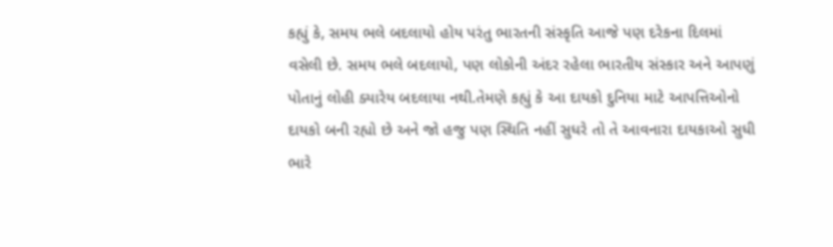કહ્યું કે, સમય ભલે બદલાયો હોય પરંતુ ભારતની સંસ્કૃતિ આજે પણ દરેકના દિલમાં વસેલી છે. સમય ભલે બદલાયો, પણ લોકોની અંદર રહેલા ભારતીય સંસ્કાર અને આપણું પોતાનું લોહી ક્યારેય બદલાયા નથી.તેમણે કહ્યું કે આ દાયકો દુનિયા માટે આપત્તિઓનો દાયકો બની રહ્યો છે અને જો હજુ પણ સ્થિતિ નહીં સુધરે તો તે આવનારા દાયકાઓ સુધી ભારે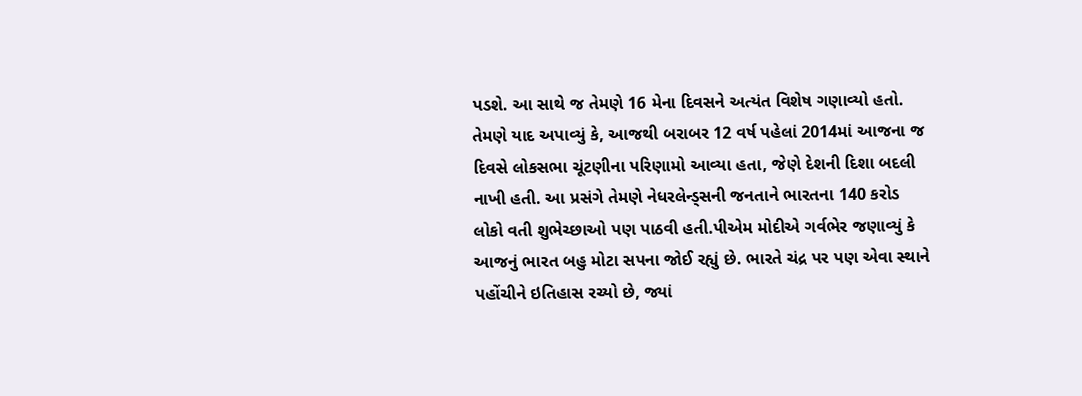પડશે. આ સાથે જ તેમણે 16 મેના દિવસને અત્યંત વિશેષ ગણાવ્યો હતો. તેમણે યાદ અપાવ્યું કે, આજથી બરાબર 12 વર્ષ પહેલાં 2014માં આજના જ દિવસે લોકસભા ચૂંટણીના પરિણામો આવ્યા હતા, જેણે દેશની દિશા બદલી નાખી હતી. આ પ્રસંગે તેમણે નેધરલેન્ડ્સની જનતાને ભારતના 140 કરોડ લોકો વતી શુભેચ્છાઓ પણ પાઠવી હતી.પીએમ મોદીએ ગર્વભેર જણાવ્યું કે આજનું ભારત બહુ મોટા સપના જોઈ રહ્યું છે. ભારતે ચંદ્ર પર પણ એવા સ્થાને પહોંચીને ઇતિહાસ રચ્યો છે, જ્યાં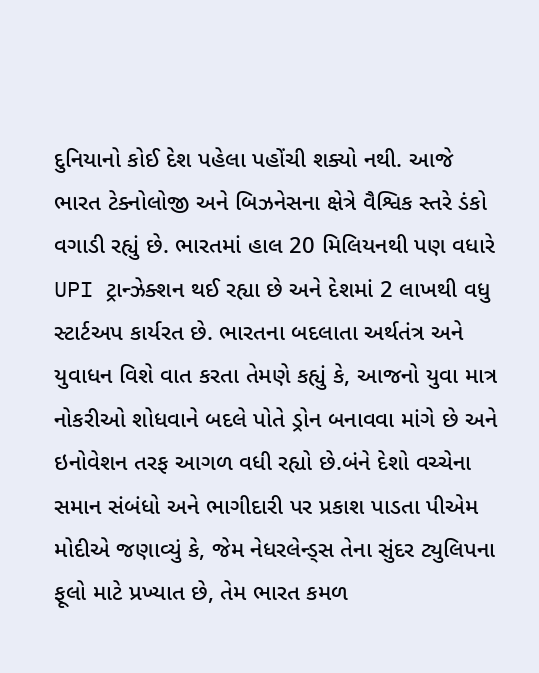દુનિયાનો કોઈ દેશ પહેલા પહોંચી શક્યો નથી. આજે ભારત ટેક્નોલોજી અને બિઝનેસના ક્ષેત્રે વૈશ્વિક સ્તરે ડંકો વગાડી રહ્યું છે. ભારતમાં હાલ 20 મિલિયનથી પણ વધારે UPI ટ્રાન્ઝેક્શન થઈ રહ્યા છે અને દેશમાં 2 લાખથી વધુ સ્ટાર્ટઅપ કાર્યરત છે. ભારતના બદલાતા અર્થતંત્ર અને યુવાધન વિશે વાત કરતા તેમણે કહ્યું કે, આજનો યુવા માત્ર નોકરીઓ શોધવાને બદલે પોતે ડ્રોન બનાવવા માંગે છે અને ઇનોવેશન તરફ આગળ વધી રહ્યો છે.બંને દેશો વચ્ચેના સમાન સંબંધો અને ભાગીદારી પર પ્રકાશ પાડતા પીએમ મોદીએ જણાવ્યું કે, જેમ નેધરલેન્ડ્સ તેના સુંદર ટ્યુલિપના ફૂલો માટે પ્રખ્યાત છે, તેમ ભારત કમળ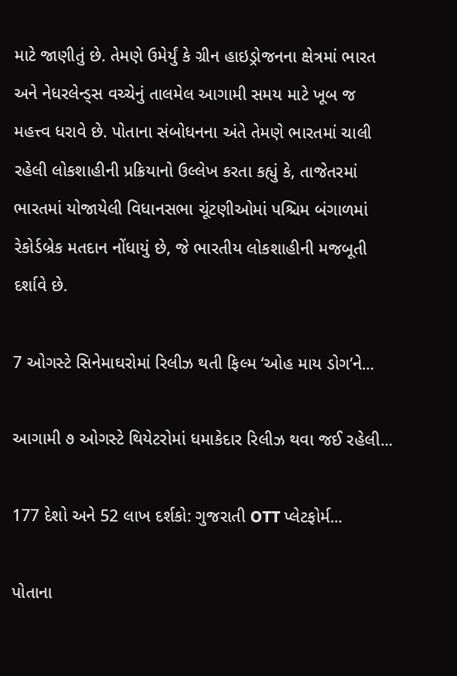માટે જાણીતું છે. તેમણે ઉમેર્યું કે ગ્રીન હાઇડ્રોજનના ક્ષેત્રમાં ભારત અને નેધરલેન્ડ્સ વચ્ચેનું તાલમેલ આગામી સમય માટે ખૂબ જ મહત્ત્વ ધરાવે છે. પોતાના સંબોધનના અંતે તેમણે ભારતમાં ચાલી રહેલી લોકશાહીની પ્રક્રિયાનો ઉલ્લેખ કરતા કહ્યું કે, તાજેતરમાં ભારતમાં યોજાયેલી વિધાનસભા ચૂંટણીઓમાં પશ્ચિમ બંગાળમાં રેકોર્ડબ્રેક મતદાન નોંધાયું છે, જે ભારતીય લોકશાહીની મજબૂતી દર્શાવે છે.

7 ઓગસ્ટે સિનેમાઘરોમાં રિલીઝ થતી ફિલ્મ ‘ઓહ માય ડોગ’ને...

આગામી ૭ ઓગસ્ટે થિયેટરોમાં ધમાકેદાર રિલીઝ થવા જઈ રહેલી...

177 દેશો અને 52 લાખ દર્શકો: ગુજરાતી OTT પ્લેટફોર્મ...

પોતાના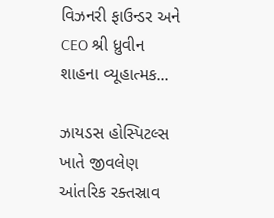વિઝનરી ફાઉન્ડર અને CEO શ્રી ધ્રુવીન શાહના વ્યૂહાત્મક...

ઝાયડસ હોસ્પિટલ્સ ખાતે જીવલેણ આંતરિક રક્તસ્રાવ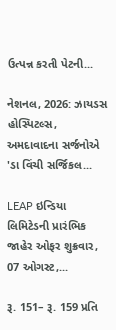ઉત્પન્ન કરતી પેટની...

નેશનલ, 2026: ઝાયડસ હોસ્પિટલ્સ, અમદાવાદના સર્જનોએ 'ડા વિંચી સર્જિકલ...

LEAP ઇન્ડિયા લિમિટેડની પ્રારંભિક જાહેર ઓફર શુક્રવાર, 07 ઓગસ્ટ,...

રૂ. 151– રૂ. 159 પ્રતિ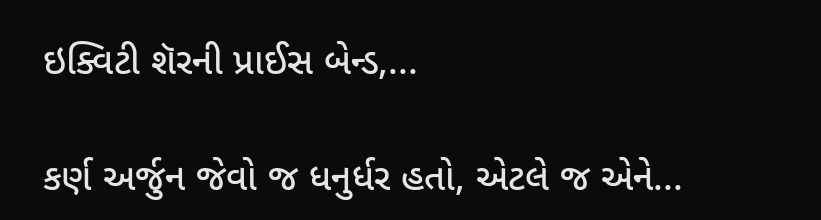ઇક્વિટી શૅરની પ્રાઈસ બેન્ડ,...

કર્ણ અર્જુન જેવો જ ધનુર્ધર હતો, એટલે જ એને...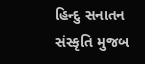હિન્દુ સનાતન સંસ્કૃતિ મુજબ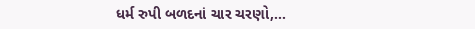ધર્મ રુપી બળદનાં ચાર ચરણો,...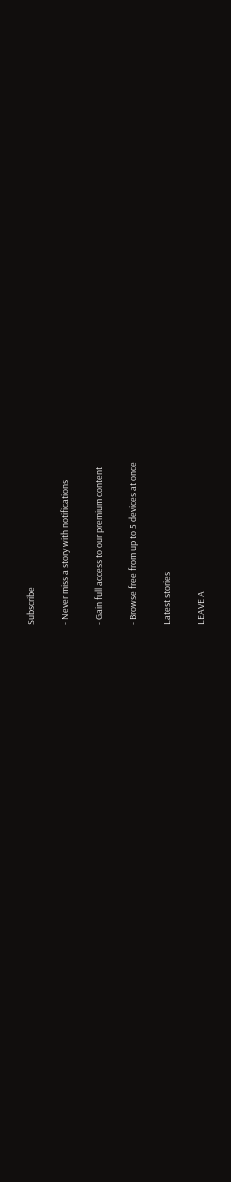Subscribe

- Never miss a story with notifications

- Gain full access to our premium content

- Browse free from up to 5 devices at once

Latest stories

LEAVE A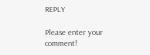REPLY

Please enter your comment!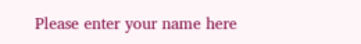Please enter your name here